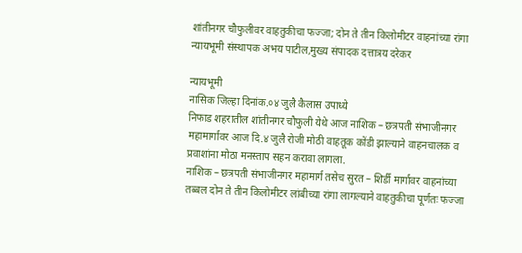शांतीनगर चौफुलीवर वाहतुकीचा फज्जा; दोन ते तीन किलोमीटर वाहनांच्या रांगा
न्यायभूमी संस्थापक अभय पाटील,मुख्य संपादक दत्तात्रय दरेकर

न्यायभूमी
नासिक जिल्हा दिनांक.०४ जुलै कैलास उपाध्ये
निफाड शहरातील शांतीनगर चौफुली येथे आज नाशिक – छत्रपती संभाजीनगर महामार्गावर आज दि.४ जुलै रोजी मोठी वाहतूक कोंडी झाल्याने वाहनचालक व प्रवाशांना मोठा मनस्ताप सहन करावा लागला.
नाशिक – छत्रपती संभाजीनगर महामार्ग तसेच सुरत – शिर्डी मार्गावर वाहनांच्या तब्बल दोन ते तीन किलोमीटर लांबीच्या रांगा लागल्याने वाहतुकीचा पूर्णतः फज्जा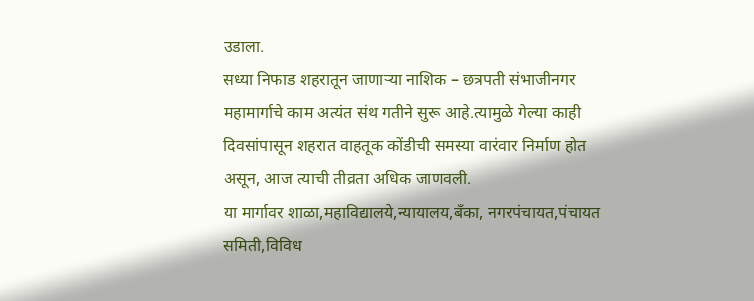उडाला.
सध्या निफाड शहरातून जाणाऱ्या नाशिक – छत्रपती संभाजीनगर महामार्गाचे काम अत्यंत संथ गतीने सुरू आहे.त्यामुळे गेल्या काही दिवसांपासून शहरात वाहतूक कोंडीची समस्या वारंवार निर्माण होत असून, आज त्याची तीव्रता अधिक जाणवली.
या मार्गावर शाळा,महाविद्यालये,न्यायालय,बँका, नगरपंचायत,पंचायत समिती,विविध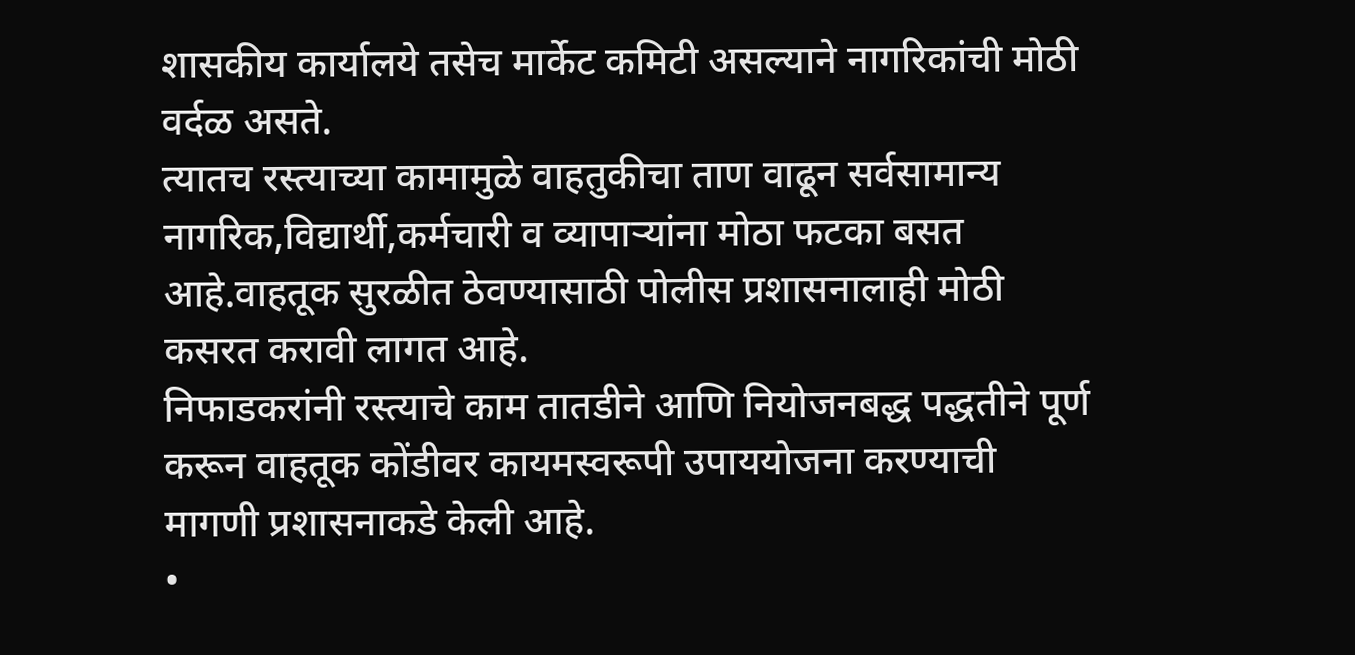शासकीय कार्यालये तसेच मार्केट कमिटी असल्याने नागरिकांची मोठी वर्दळ असते.
त्यातच रस्त्याच्या कामामुळे वाहतुकीचा ताण वाढून सर्वसामान्य नागरिक,विद्यार्थी,कर्मचारी व व्यापाऱ्यांना मोठा फटका बसत आहे.वाहतूक सुरळीत ठेवण्यासाठी पोलीस प्रशासनालाही मोठी कसरत करावी लागत आहे.
निफाडकरांनी रस्त्याचे काम तातडीने आणि नियोजनबद्ध पद्धतीने पूर्ण करून वाहतूक कोंडीवर कायमस्वरूपी उपाययोजना करण्याची मागणी प्रशासनाकडे केली आहे.
•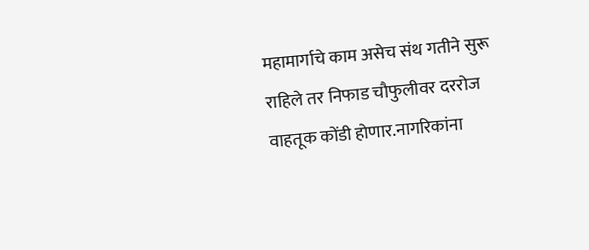महामार्गाचे काम असेच संथ गतीने सुरू राहिले तर निफाड चौफुलीवर दररोज वाहतूक कोंडी होणार.नागरिकांना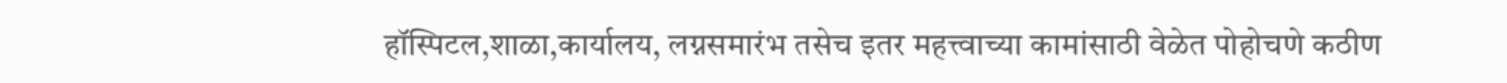हॉस्पिटल,शाळा,कार्यालय, लग्नसमारंभ तसेच इतर महत्त्वाच्या कामांसाठी वेळेत पोहोचणे कठीण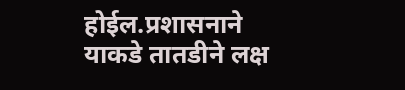होईल.प्रशासनाने याकडे तातडीने लक्ष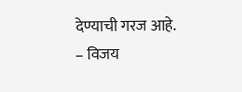देण्याची गरज आहे.
– विजय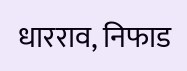धारराव, निफाड